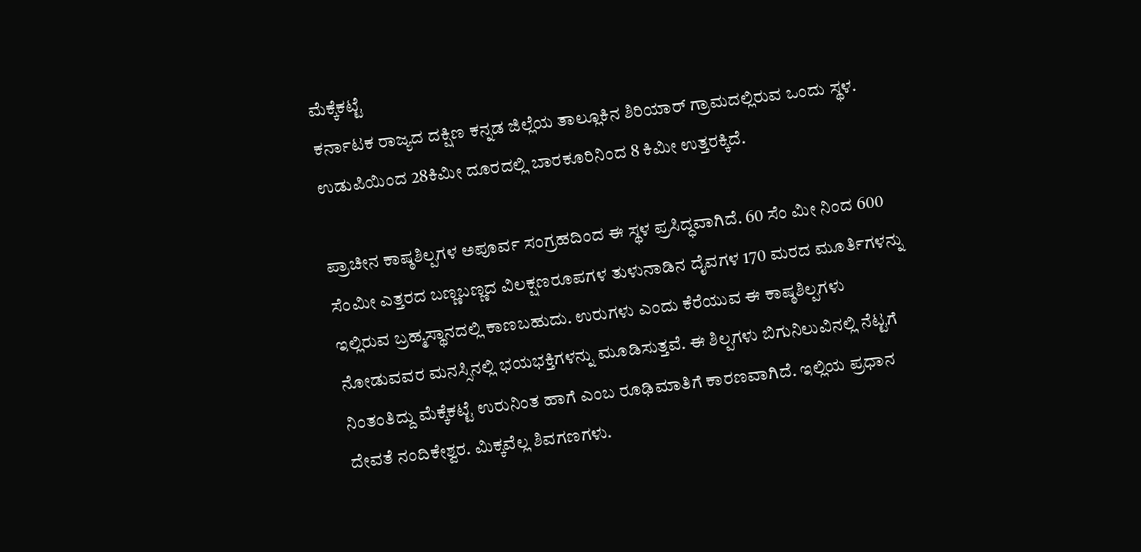ಮೆಕ್ಕೆಕಟ್ಟೆ
ಕರ್ನಾಟಕ ರಾಜ್ಯದ ದಕ್ಷಿಣ ಕನ್ನಡ ಜಿಲ್ಲೆಯ ತಾಲ್ಲೂಕಿನ ಶಿರಿಯಾರ್ ಗ್ರಾಮದಲ್ಲಿರುವ ಒಂದು ಸ್ಥಳ. ಉಡುಪಿಯಿಂದ 28ಕಿಮೀ ದೂರದಲ್ಲಿ ಬಾರಕೂರಿನಿಂದ 8 ಕಿಮೀ ಉತ್ತರಕ್ಕಿದೆ.

ಪ್ರಾಚೀನ ಕಾಷ್ಠಶಿಲ್ಪಗಳ ಅಪೂರ್ವ ಸಂಗ್ರಹದಿಂದ ಈ ಸ್ಥಳ ಪ್ರಸಿದ್ಧವಾಗಿದೆ. 60 ಸೆಂ ಮೀ ನಿಂದ 600 ಸೆಂಮೀ ಎತ್ತರದ ಬಣ್ಣಬಣ್ಣದ ವಿಲಕ್ಷಣರೂಪಗಳ ತುಳುನಾಡಿನ ದೈವಗಳ 170 ಮರದ ಮೂರ್ತಿಗಳನ್ನು ಇಲ್ಲಿರುವ ಬ್ರಹ್ಮಸ್ಥಾನದಲ್ಲಿ ಕಾಣಬಹುದು. ಉರುಗಳು ಎಂದು ಕೆರೆಯುವ ಈ ಕಾಷ್ಠಶಿಲ್ಪಗಳು ನೋಡುವವರ ಮನಸ್ಸಿನಲ್ಲಿ ಭಯಭಕ್ತಿಗಳನ್ನು ಮೂಡಿಸುತ್ತವೆ. ಈ ಶಿಲ್ಪಗಳು ಬಿಗುನಿಲುವಿನಲ್ಲಿ ನೆಟ್ಟಗೆ ನಿಂತಂತಿದ್ದು ಮೆಕ್ಕೆಕಟ್ಟೆ ಉರುನಿಂತ ಹಾಗೆ ಎಂಬ ರೂಢಿಮಾತಿಗೆ ಕಾರಣವಾಗಿದೆ. ಇಲ್ಲಿಯ ಪ್ರಧಾನ ದೇವತೆ ನಂದಿಕೇಶ್ವರ. ಮಿಕ್ಕವೆಲ್ಲ ಶಿವಗಣಗಳು.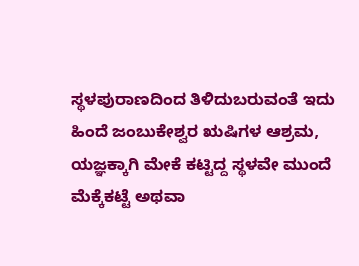ಸ್ಥಳಪುರಾಣದಿಂದ ತಿಳಿದುಬರುವಂತೆ ಇದು ಹಿಂದೆ ಜಂಬುಕೇಶ್ವರ ಋಷಿಗಳ ಆಶ್ರಮ, ಯಜ್ಞಕ್ಕಾಗಿ ಮೇಕೆ ಕಟ್ಟಿದ್ದ ಸ್ಥಳವೇ ಮುಂದೆ ಮೆಕ್ಕೆಕಟ್ಟೆ ಅಥವಾ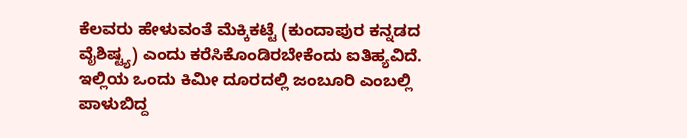ಕೆಲವರು ಹೇಳುವಂತೆ ಮೆಕ್ಕಿಕಟ್ಟೆ (ಕುಂದಾಪುರ ಕನ್ನಡದ ವೈಶಿಷ್ಟ್ಯ) ಎಂದು ಕರೆಸಿಕೊಂಡಿರಬೇಕೆಂದು ಐತಿಹ್ಯವಿದೆ. ಇಲ್ಲಿಯ ಒಂದು ಕಿಮೀ ದೂರದಲ್ಲಿ ಜಂಬೂರಿ ಎಂಬಲ್ಲಿ ಪಾಳುಬಿದ್ದ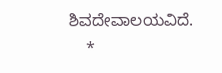ಶಿವದೇವಾಲಯವಿದೆ.
    *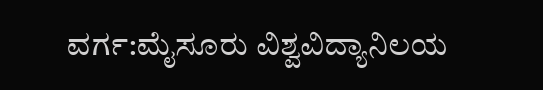ವರ್ಗ:ಮೈಸೂರು ವಿಶ್ವವಿದ್ಯಾನಿಲಯ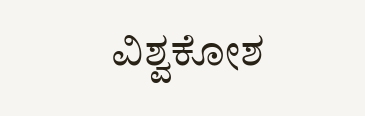ವಿಶ್ವಕೋಶ